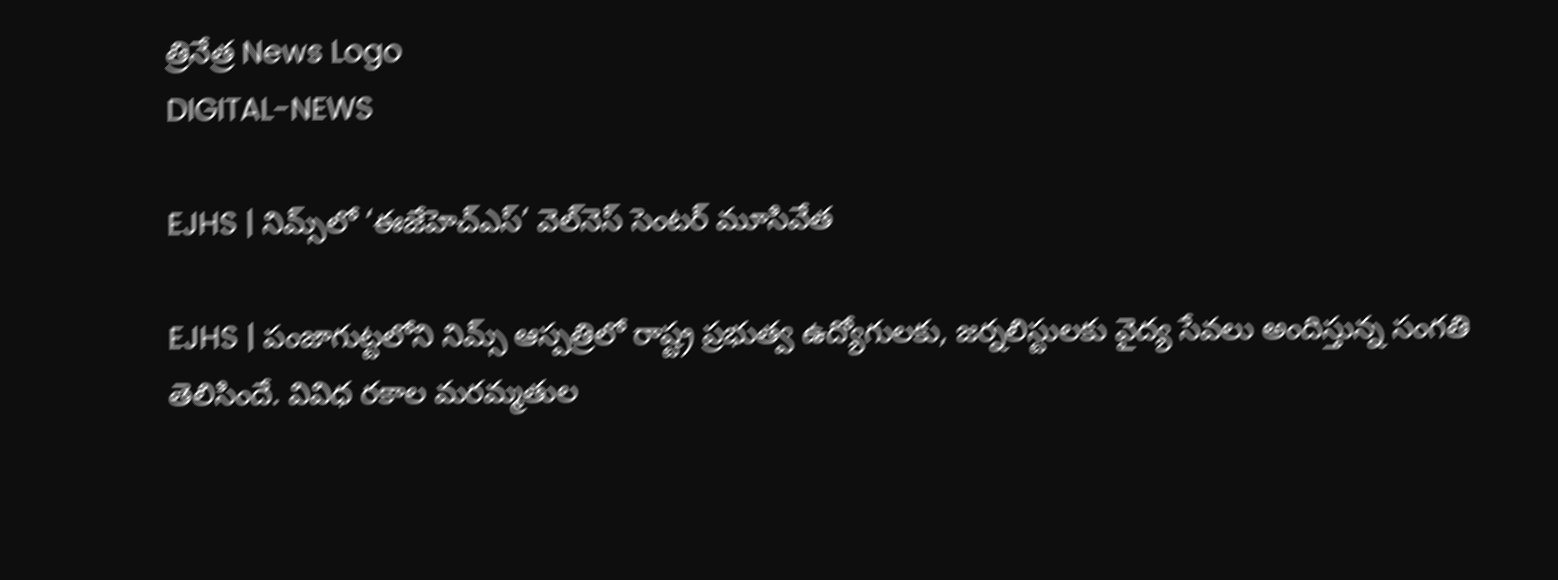త్రినేత్ర News Logo
DIGITAL-NEWS

EJHS | నిమ్స్‌లో ‘ఈజేహెచ్ఎస్’ వెల్‌నెస్ సెంట‌ర్ మూసివేత‌

EJHS | పంజాగుట్ట‌లోని నిమ్స్ ఆస్ప‌త్రిలో రాష్ట్ర ప్ర‌భుత్వ ఉద్యోగుల‌కు, జ‌ర్న‌లిస్టుల‌కు వైద్య సేవ‌లు అందిస్తున్న సంగ‌తి తెలిసిందే. వివిధ ర‌కాల మ‌ర‌మ్మ‌తుల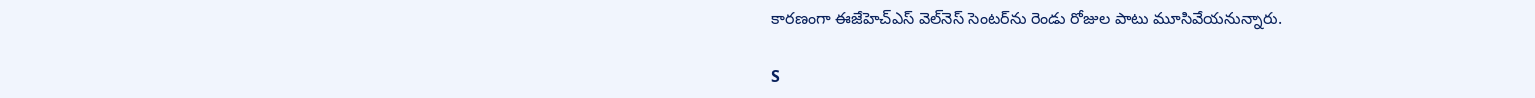కార‌ణంగా ఈజేహెచ్ఎస్ వెల్‌నెస్ సెంట‌ర్‌ను రెండు రోజుల పాటు మూసివేయ‌నున్నారు.

S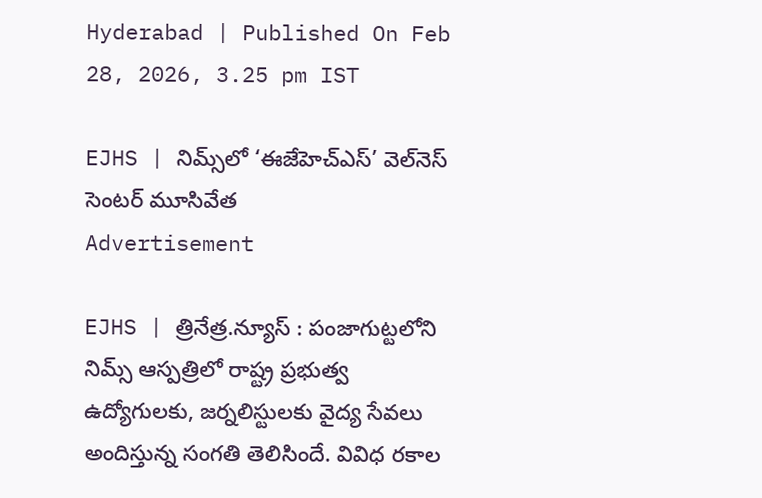Hyderabad | Published On Feb 28, 2026, 3.25 pm IST

EJHS | నిమ్స్‌లో ‘ఈజేహెచ్ఎస్’ వెల్‌నెస్ సెంట‌ర్ మూసివేత‌
Advertisement

EJHS | త్రినేత్ర‌.న్యూస్ : పంజాగుట్ట‌లోని నిమ్స్ ఆస్ప‌త్రిలో రాష్ట్ర ప్ర‌భుత్వ ఉద్యోగుల‌కు, జ‌ర్న‌లిస్టుల‌కు వైద్య సేవ‌లు అందిస్తున్న సంగ‌తి తెలిసిందే. వివిధ ర‌కాల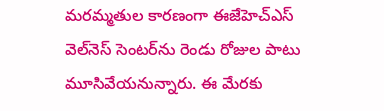మ‌ర‌మ్మ‌తుల కార‌ణంగా ఈజేహెచ్ఎస్ వెల్‌నెస్ సెంట‌ర్‌ను రెండు రోజుల పాటు మూసివేయ‌నున్నారు. ఈ మేర‌కు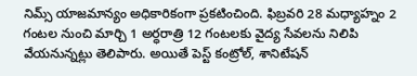నిమ్స్ యాజ‌మాన్యం అధికారికంగా ప్ర‌క‌టించింది. ఫిబ్ర‌వ‌రి 28 మ‌ధ్యాహ్నం 2 గంట‌ల నుంచి మార్చి 1 అర్ధ‌రాత్రి 12 గంట‌ల‌కు వైద్య సేవ‌లను నిలిపి వేయ‌నున్న‌ట్లు తెలిపారు. అయితే పెస్ట్ కంట్రోల్, శానిటేష‌న్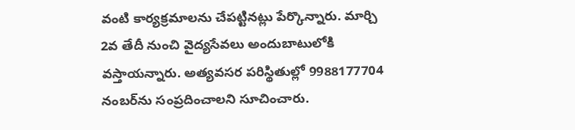వంటి కార్య‌క్ర‌మాల‌ను చేప‌ట్టిన‌ట్లు పేర్కొన్నారు. మార్చి 2వ తేదీ నుంచి వైద్యసేవ‌లు అందుబాటులోకి వ‌స్తాయ‌న్నారు. అత్య‌వ‌స‌ర ప‌రిస్థితుల్లో 9988177704 నంబ‌ర్‌ను సంప్ర‌దించాల‌ని సూచించారు.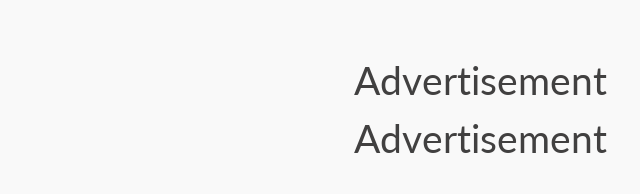Advertisement
Advertisement